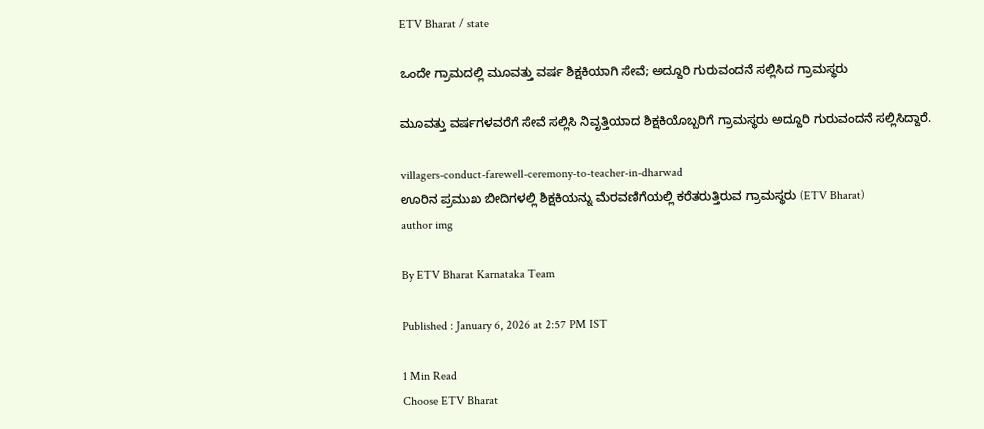ETV Bharat / state

ಒಂದೇ ಗ್ರಾಮದಲ್ಲಿ ಮೂವತ್ತು ವರ್ಷ ಶಿಕ್ಷಕಿಯಾಗಿ ಸೇವೆ; ಅದ್ದೂರಿ ಗುರುವಂದನೆ ಸಲ್ಲಿಸಿದ ಗ್ರಾಮಸ್ಥರು

ಮೂವತ್ತು ವರ್ಷಗಳವರೆಗೆ ಸೇವೆ ಸಲ್ಲಿಸಿ ನಿವೃತ್ತಿಯಾದ ಶಿಕ್ಷಕಿಯೊಬ್ಬರಿಗೆ ಗ್ರಾಮಸ್ಥರು ಅದ್ದೂರಿ ಗುರುವಂದನೆ ಸಲ್ಲಿಸಿದ್ದಾರೆ.

villagers-conduct-farewell-ceremony-to-teacher-in-dharwad
ಊರಿನ ಪ್ರಮುಖ ಬೀದಿಗಳಲ್ಲಿ ಶಿಕ್ಷಕಿಯನ್ನು ಮೆರವಣಿಗೆಯಲ್ಲಿ ಕರೆತರುತ್ತಿರುವ ಗ್ರಾಮಸ್ಥರು (ETV Bharat)
author img

By ETV Bharat Karnataka Team

Published : January 6, 2026 at 2:57 PM IST

1 Min Read
Choose ETV Bharat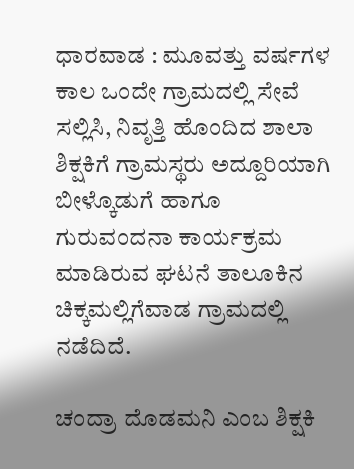ಧಾರವಾಡ : ಮೂವತ್ತು ವರ್ಷಗಳ ಕಾಲ ಒಂದೇ ಗ್ರಾಮದಲ್ಲಿ ಸೇವೆ ಸಲ್ಲಿಸಿ, ನಿವೃತ್ತಿ ಹೊಂದಿದ ಶಾಲಾ ಶಿಕ್ಷಕಿಗೆ ಗ್ರಾಮಸ್ಥರು ಅದ್ದೂರಿಯಾಗಿ ಬೀಳ್ಕೊಡುಗೆ ಹಾಗೂ ಗುರುವಂದನಾ ಕಾರ್ಯಕ್ರಮ ಮಾಡಿರುವ ಘಟನೆ ತಾಲೂಕಿನ ಚಿಕ್ಕಮಲ್ಲಿಗೆವಾಡ ಗ್ರಾಮದಲ್ಲಿ ನಡೆದಿದೆ.

ಚಂದ್ರಾ ದೊಡಮನಿ ಎಂಬ ಶಿಕ್ಷಕಿ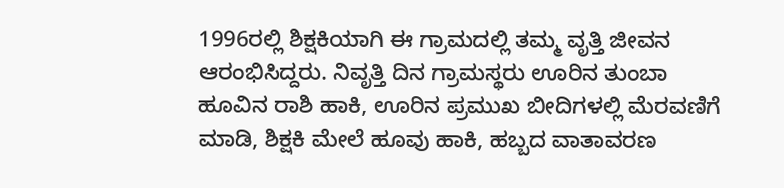1996ರಲ್ಲಿ ಶಿಕ್ಷಕಿಯಾಗಿ ಈ ಗ್ರಾಮದಲ್ಲಿ ತಮ್ಮ ವೃತ್ತಿ ಜೀವನ ಆರಂಭಿಸಿದ್ದರು. ನಿವೃತ್ತಿ ದಿನ ಗ್ರಾಮಸ್ಥರು ಊರಿನ ತುಂಬಾ ಹೂವಿನ ರಾಶಿ ಹಾಕಿ, ಊರಿನ ಪ್ರಮುಖ ಬೀದಿಗಳಲ್ಲಿ ಮೆರವಣಿಗೆ ಮಾಡಿ, ಶಿಕ್ಷಕಿ ಮೇಲೆ ಹೂವು ಹಾಕಿ, ಹಬ್ಬದ ವಾತಾವರಣ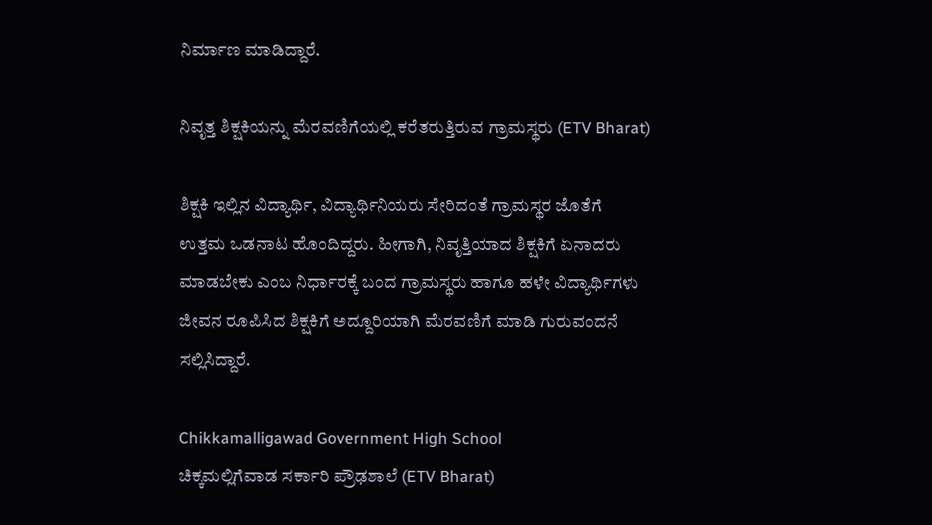ನಿರ್ಮಾಣ ಮಾಡಿದ್ದಾರೆ.

ನಿವೃತ್ತ ಶಿಕ್ಷಕಿಯನ್ನು ಮೆರವಣಿಗೆಯಲ್ಲಿ ಕರೆತರುತ್ತಿರುವ ಗ್ರಾಮಸ್ಥರು (ETV Bharat)

ಶಿಕ್ಷಕಿ ಇಲ್ಲಿನ ವಿದ್ಯಾರ್ಥಿ, ವಿದ್ಯಾರ್ಥಿನಿಯರು ಸೇರಿದಂತೆ ಗ್ರಾಮಸ್ಥರ ಜೊತೆಗೆ ಉತ್ತಮ ಒಡನಾಟ ಹೊಂದಿದ್ದರು. ಹೀಗಾಗಿ, ನಿವೃತ್ತಿಯಾದ ಶಿಕ್ಷಕಿಗೆ ಏನಾದರು ಮಾಡಬೇಕು ಎಂಬ ನಿರ್ಧಾರಕ್ಕೆ ಬಂದ ಗ್ರಾಮಸ್ಥರು ಹಾಗೂ ಹಳೇ ವಿದ್ಯಾರ್ಥಿಗಳು ಜೀವನ ರೂಪಿಸಿದ ಶಿಕ್ಷಕಿಗೆ ಅದ್ದೂರಿಯಾಗಿ ಮೆರವಣಿಗೆ ಮಾಡಿ ಗುರುವಂದನೆ ಸಲ್ಲಿಸಿದ್ದಾರೆ.

Chikkamalligawad Government High School
ಚಿಕ್ಕಮಲ್ಲಿಗೆವಾಡ ಸರ್ಕಾರಿ ಪ್ರೌಢಶಾಲೆ (ETV Bharat)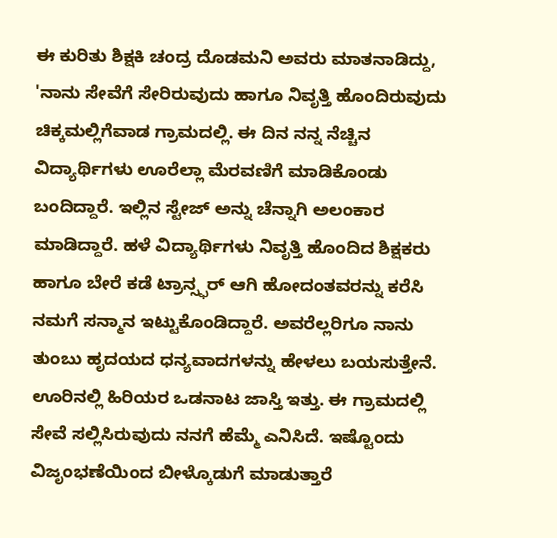ಈ ಕುರಿತು ಶಿಕ್ಷಕಿ ಚಂದ್ರ ದೊಡಮನಿ ಅವರು ಮಾತನಾಡಿದ್ದು, 'ನಾನು ಸೇವೆಗೆ ಸೇರಿರುವುದು ಹಾಗೂ ನಿವೃತ್ತಿ ಹೊಂದಿರುವುದು ಚಿಕ್ಕಮಲ್ಲಿಗೆವಾಡ ಗ್ರಾಮದಲ್ಲಿ. ಈ ದಿನ ನನ್ನ ನೆಚ್ಚಿನ ವಿದ್ಯಾರ್ಥಿಗಳು ಊರೆಲ್ಲಾ ಮೆರವಣಿಗೆ ಮಾಡಿಕೊಂಡು ಬಂದಿದ್ದಾರೆ. ಇಲ್ಲಿನ ಸ್ಟೇಜ್ ಅನ್ನು ಚೆನ್ನಾಗಿ ಅಲಂಕಾರ ಮಾಡಿದ್ದಾರೆ. ಹಳೆ ವಿದ್ಯಾರ್ಥಿಗಳು ನಿವೃತ್ತಿ ಹೊಂದಿದ ಶಿಕ್ಷಕರು ಹಾಗೂ ಬೇರೆ ಕಡೆ ಟ್ರಾನ್ಸ್ಫರ್ ಆಗಿ ಹೋದಂತವರನ್ನು ಕರೆಸಿ ನಮಗೆ ಸನ್ಮಾನ ಇಟ್ಟುಕೊಂಡಿದ್ದಾರೆ. ಅವರೆಲ್ಲರಿಗೂ ನಾನು ತುಂಬು ಹೃದಯದ ಧನ್ಯವಾದಗಳನ್ನು ಹೇಳಲು ಬಯಸುತ್ತೇನೆ. ಊರಿನಲ್ಲಿ ಹಿರಿಯರ ಒಡನಾಟ ಜಾಸ್ತಿ ಇತ್ತು. ಈ ಗ್ರಾಮದಲ್ಲಿ ಸೇವೆ ಸಲ್ಲಿಸಿರುವುದು ನನಗೆ ಹೆಮ್ಮೆ ಎನಿಸಿದೆ. ಇಷ್ಟೊಂದು ವಿಜೃಂಭಣೆಯಿಂದ ಬೀಳ್ಕೊಡುಗೆ ಮಾಡುತ್ತಾರೆ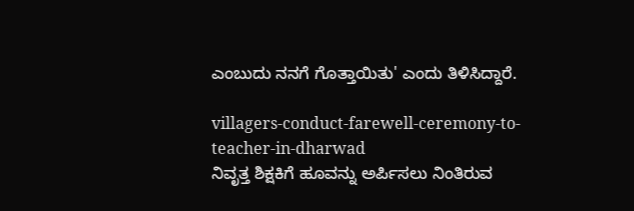ಎಂಬುದು ನನಗೆ ಗೊತ್ತಾಯಿತು' ಎಂದು ತಿಳಿಸಿದ್ದಾರೆ.

villagers-conduct-farewell-ceremony-to-teacher-in-dharwad
ನಿವೃತ್ತ ಶಿಕ್ಷಕಿಗೆ ಹೂವನ್ನು ಅರ್ಪಿಸಲು ನಿಂತಿರುವ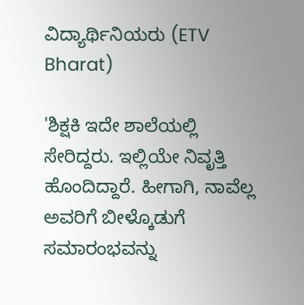ವಿದ್ಯಾರ್ಥಿನಿಯರು (ETV Bharat)

'ಶಿಕ್ಷಕಿ ಇದೇ ಶಾಲೆಯಲ್ಲಿ ಸೇರಿದ್ದರು. ಇಲ್ಲಿಯೇ ನಿವೃತ್ತಿ ಹೊಂದಿದ್ದಾರೆ. ಹೀಗಾಗಿ, ನಾವೆಲ್ಲ ಅವರಿಗೆ ಬೀಳ್ಕೊಡುಗೆ ಸಮಾರಂಭವನ್ನು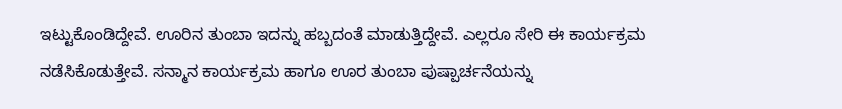ಇಟ್ಟುಕೊಂಡಿದ್ದೇವೆ. ಊರಿನ ತುಂಬಾ ಇದನ್ನು ಹಬ್ಬದಂತೆ ಮಾಡುತ್ತಿದ್ದೇವೆ. ಎಲ್ಲರೂ ಸೇರಿ ಈ ಕಾರ್ಯಕ್ರಮ ನಡೆಸಿಕೊಡುತ್ತೇವೆ. ಸನ್ಮಾನ ಕಾರ್ಯಕ್ರಮ ಹಾಗೂ ಊರ ತುಂಬಾ ಪುಷ್ಪಾರ್ಚನೆಯನ್ನು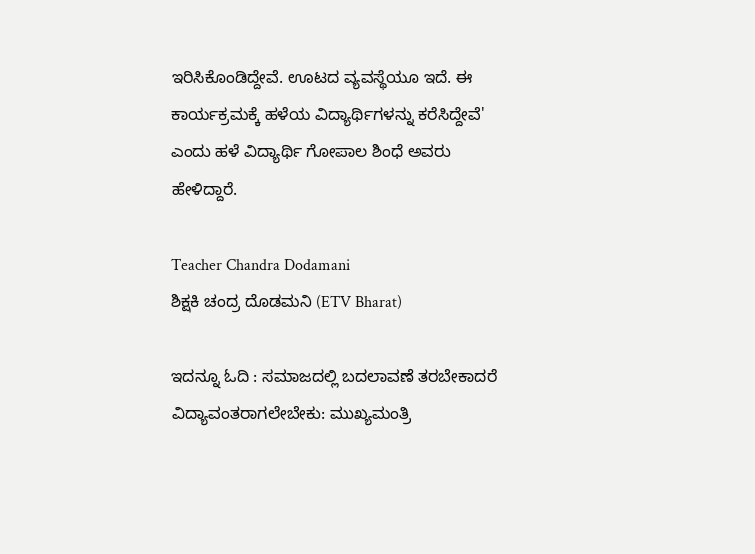ಇರಿಸಿಕೊಂಡಿದ್ದೇವೆ. ಊಟದ ವ್ಯವಸ್ಥೆಯೂ ಇದೆ. ಈ ಕಾರ್ಯಕ್ರಮಕ್ಕೆ ಹಳೆಯ ವಿದ್ಯಾರ್ಥಿಗಳನ್ನು ಕರೆಸಿದ್ದೇವೆ' ಎಂದು ಹಳೆ ವಿದ್ಯಾರ್ಥಿ ಗೋಪಾಲ ಶಿಂಧೆ ಅವರು ಹೇಳಿದ್ದಾರೆ.

Teacher Chandra Dodamani
ಶಿಕ್ಷಕಿ ಚಂದ್ರ ದೊಡಮನಿ (ETV Bharat)

ಇದನ್ನೂ ಓದಿ : ಸಮಾಜದಲ್ಲಿ ಬದಲಾವಣೆ ತರಬೇಕಾದರೆ ವಿದ್ಯಾವಂತರಾಗಲೇಬೇಕು: ಮುಖ್ಯಮಂತ್ರಿ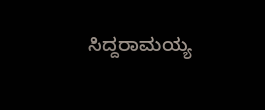ಸಿದ್ದರಾಮಯ್ಯ